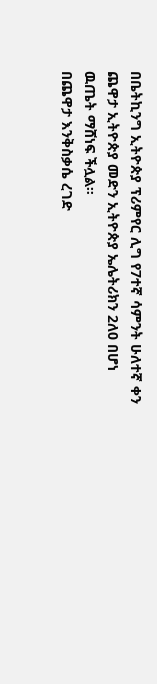በቤትኪንግ ኢትዮጵያ ፕሪምየር ሊግ የ7ተኛ ሳምንት ሁለተኛ ቀን ጨዋታ ኢትዮጵያ መድን ኢትዮጵያ ኤሌትሪክን 2ለ0 በሆነ ዉጤት ማሸነፍ ችሏል።
በጨዋታ እንቅስቃሴ ረገድ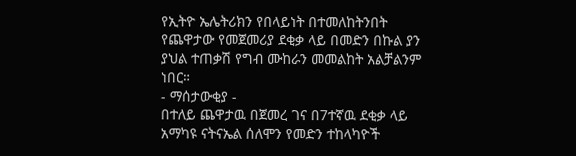የኢትዮ ኤሌትሪክን የበላይነት በተመለከትንበት የጨዋታው የመጀመሪያ ደቂቃ ላይ በመድን በኩል ያን ያህል ተጠቃሽ የግብ ሙከራን መመልከት አልቻልንም ነበር።
- ማሰታውቂያ -
በተለይ ጨዋታዉ በጀመረ ገና በ7ተኛዉ ደቂቃ ላይ አማካዩ ናትናኤል ሰለሞን የመድን ተከላካዮች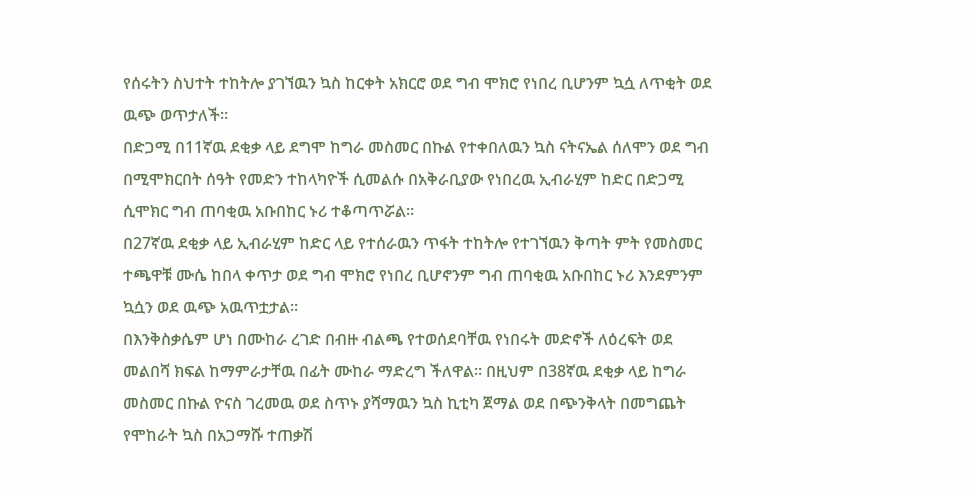የሰሩትን ስህተት ተከትሎ ያገኘዉን ኳስ ከርቀት አክርሮ ወደ ግብ ሞክሮ የነበረ ቢሆንም ኳሷ ለጥቂት ወደ ዉጭ ወጥታለች።
በድጋሚ በ11ኛዉ ደቂቃ ላይ ደግሞ ከግራ መስመር በኩል የተቀበለዉን ኳስ ናትናኤል ሰለሞን ወደ ግብ በሚሞክርበት ሰዓት የመድን ተከላካዮች ሲመልሱ በአቅራቢያው የነበረዉ ኢብራሂም ከድር በድጋሚ ሲሞክር ግብ ጠባቂዉ አቡበከር ኑሪ ተቆጣጥሯል።
በ27ኛዉ ደቂቃ ላይ ኢብራሂም ከድር ላይ የተሰራዉን ጥፋት ተከትሎ የተገኘዉን ቅጣት ምት የመስመር ተጫዋቹ ሙሴ ከበላ ቀጥታ ወደ ግብ ሞክሮ የነበረ ቢሆኖንም ግብ ጠባቂዉ አቡበከር ኑሪ እንደምንም ኳሷን ወደ ዉጭ አዉጥቷታል።
በእንቅስቃሴም ሆነ በሙከራ ረገድ በብዙ ብልጫ የተወሰደባቸዉ የነበሩት መድኖች ለዕረፍት ወደ መልበሻ ክፍል ከማምራታቸዉ በፊት ሙከራ ማድረግ ችለዋል። በዚህም በ38ኛዉ ደቂቃ ላይ ከግራ መስመር በኩል ዮናስ ገረመዉ ወደ ስጥኑ ያሻማዉን ኳስ ኪቲካ ጀማል ወደ በጭንቅላት በመግጨት የሞከራት ኳስ በአጋማሹ ተጠቃሽ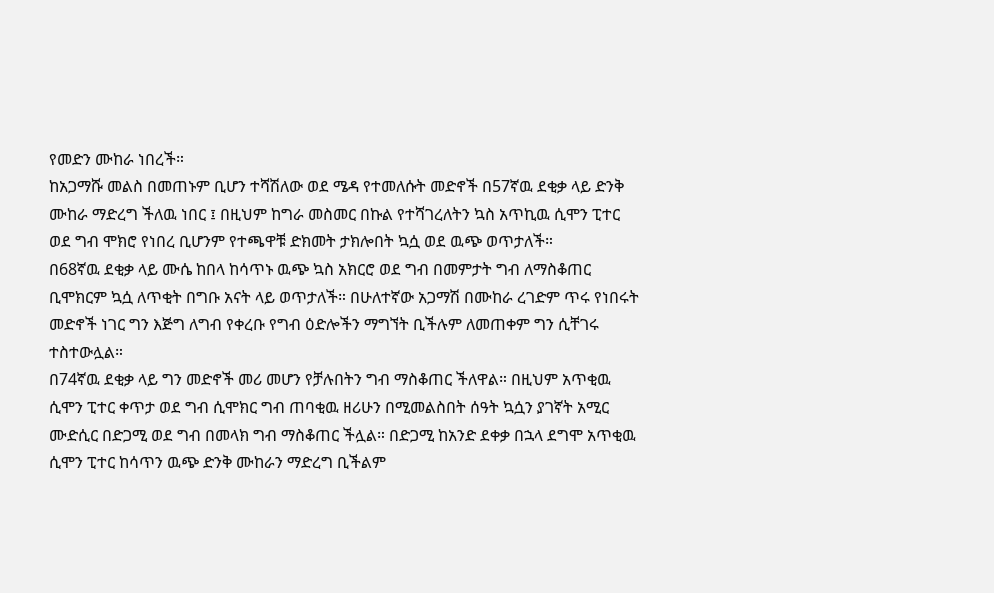የመድን ሙከራ ነበረች።
ከአጋማሹ መልስ በመጠኑም ቢሆን ተሻሽለው ወደ ሜዳ የተመለሱት መድኖች በ57ኛዉ ደቂቃ ላይ ድንቅ ሙከራ ማድረግ ችለዉ ነበር ፤ በዚህም ከግራ መስመር በኩል የተሻገረለትን ኳስ አጥኪዉ ሲሞን ፒተር ወደ ግብ ሞክሮ የነበረ ቢሆንም የተጫዋቹ ድክመት ታክሎበት ኳሷ ወደ ዉጭ ወጥታለች።
በ68ኛዉ ደቂቃ ላይ ሙሴ ከበላ ከሳጥኑ ዉጭ ኳስ አክርሮ ወደ ግብ በመምታት ግብ ለማስቆጠር ቢሞክርም ኳሷ ለጥቂት በግቡ አናት ላይ ወጥታለች። በሁለተኛው አጋማሽ በሙከራ ረገድም ጥሩ የነበሩት መድኖች ነገር ግን እጅግ ለግብ የቀረቡ የግብ ዕድሎችን ማግኘት ቢችሉም ለመጠቀም ግን ሲቸገሩ ተስተውሏል።
በ74ኛዉ ደቂቃ ላይ ግን መድኖች መሪ መሆን የቻሉበትን ግብ ማስቆጠር ችለዋል። በዚህም አጥቂዉ ሲሞን ፒተር ቀጥታ ወደ ግብ ሲሞክር ግብ ጠባቂዉ ዘሪሁን በሚመልስበት ሰዓት ኳሷን ያገኛት አሚር ሙድሲር በድጋሚ ወደ ግብ በመላክ ግብ ማስቆጠር ችሏል። በድጋሚ ከአንድ ደቀቃ በኋላ ደግሞ አጥቂዉ ሲሞን ፒተር ከሳጥን ዉጭ ድንቅ ሙከራን ማድረግ ቢችልም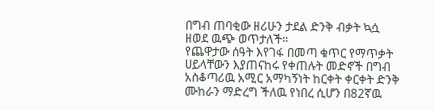በግብ ጠባቂው ዘሪሁን ታደል ድንቅ ብቃት ኳሷ ዘወደ ዉጭ ወጥታለች።
የጨዋታው ሰዓት እየገፋ በመጣ ቁጥር የማጥቃት ሀይላቸውን እያጠናከሩ የቀጠሉት መድኖች በግብ አስቆጣሪዉ አሚር አማካኝነት ከርቀት ቀርቀት ድንቅ ሙከራን ማድረግ ችለዉ የነበረ ሲሆን በ82ኛዉ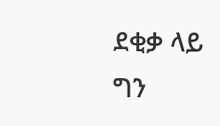ደቂቃ ላይ ግን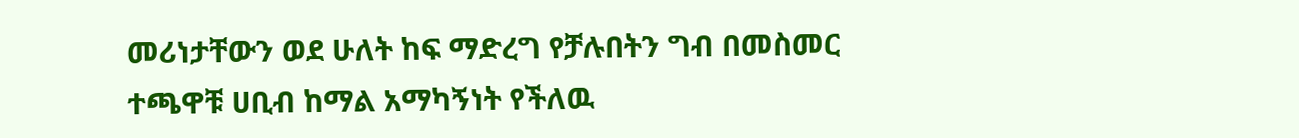መሪነታቸውን ወደ ሁለት ከፍ ማድረግ የቻሉበትን ግብ በመስመር ተጫዋቹ ሀቢብ ከማል አማካኝነት የችለዉ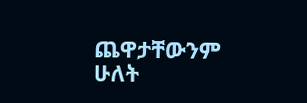ጨዋታቸውንም ሁለት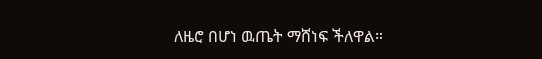ለዜሮ በሆነ ዉጤት ማሸነፍ ችለዋል።